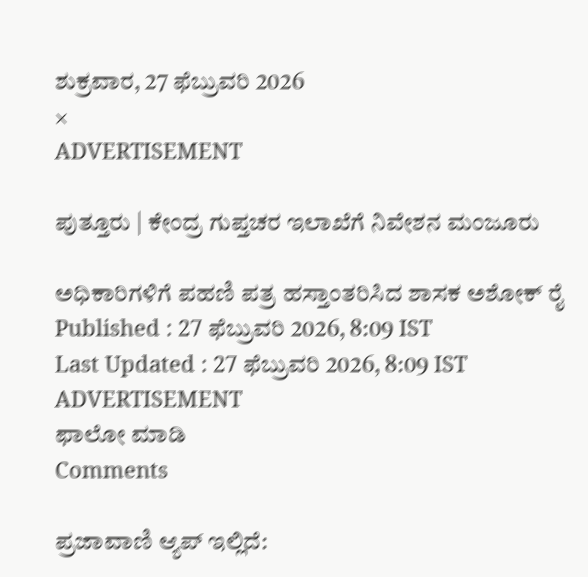ಶುಕ್ರವಾರ, 27 ಫೆಬ್ರುವರಿ 2026
×
ADVERTISEMENT

ಪುತ್ತೂರು | ಕೇಂದ್ರ ಗುಪ್ತಚರ ಇಲಾಖೆಗೆ ನಿವೇಶನ ಮಂಜೂರು

ಅಧಿಕಾರಿಗಳಿಗೆ ಪಹಣಿ ಪತ್ರ ಹಸ್ತಾಂತರಿಸಿದ ಶಾಸಕ ಅಶೋಕ್ ರೈ
Published : 27 ಫೆಬ್ರುವರಿ 2026, 8:09 IST
Last Updated : 27 ಫೆಬ್ರುವರಿ 2026, 8:09 IST
ADVERTISEMENT
ಫಾಲೋ ಮಾಡಿ
Comments

ಪ್ರಜಾವಾಣಿ ಆ್ಯಪ್ ಇಲ್ಲಿದೆ: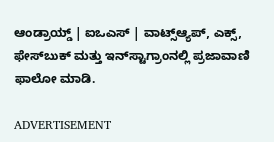ಆಂಡ್ರಾಯ್ಡ್ | ಐಒಎಸ್ | ವಾಟ್ಸ್ಆ್ಯಪ್, ಎಕ್ಸ್, ಫೇಸ್‌ಬುಕ್ ಮತ್ತು ಇನ್‌ಸ್ಟಾಗ್ರಾಂನಲ್ಲಿ ಪ್ರಜಾವಾಣಿ ಫಾಲೋ ಮಾಡಿ.

ADVERTISEMENT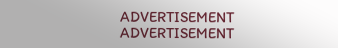ADVERTISEMENT
ADVERTISEMENT